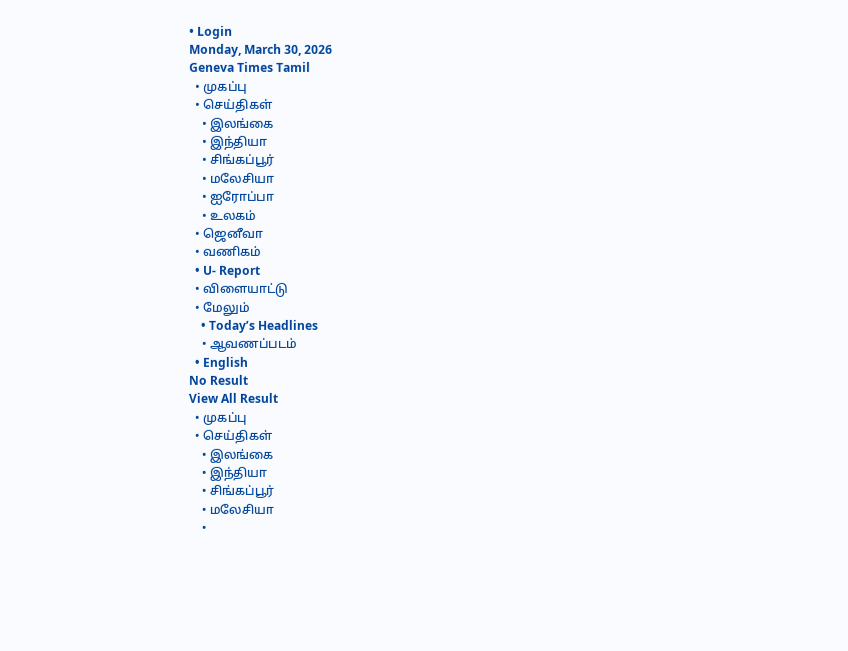• Login
Monday, March 30, 2026
Geneva Times Tamil
  • முகப்பு
  • செய்திகள்
    • இலங்கை
    • இந்தியா
    • சிங்கப்பூர்
    • மலேசியா
    • ஐரோப்பா
    • உலகம்
  • ஜெனீவா
  • வணிகம்
  • U- Report
  • விளையாட்டு
  • மேலும்
    • Today’s Headlines
    • ஆவணப்படம்
  • English
No Result
View All Result
  • முகப்பு
  • செய்திகள்
    • இலங்கை
    • இந்தியா
    • சிங்கப்பூர்
    • மலேசியா
    •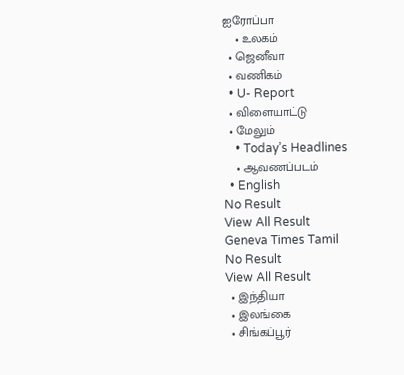ஐரோப்பா
    • உலகம்
  • ஜெனீவா
  • வணிகம்
  • U- Report
  • விளையாட்டு
  • மேலும்
    • Today’s Headlines
    • ஆவணப்படம்
  • English
No Result
View All Result
Geneva Times Tamil
No Result
View All Result
  • இந்தியா
  • இலங்கை
  • சிங்கப்பூர்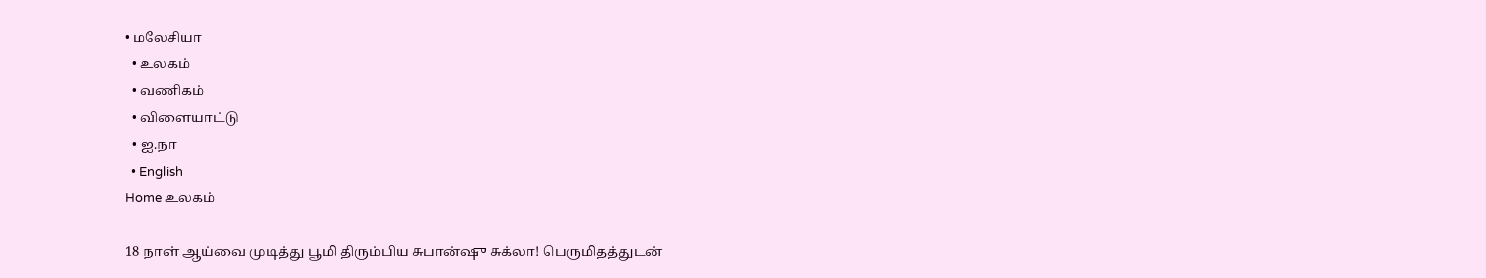• மலேசியா
  • உலகம்
  • வணிகம்
  • விளையாட்டு
  • ஐ.நா
  • English
Home உலகம்

18 நாள் ஆய்வை முடித்து பூமி திரும்பிய சுபான்ஷு சுக்லா! பெருமிதத்துடன்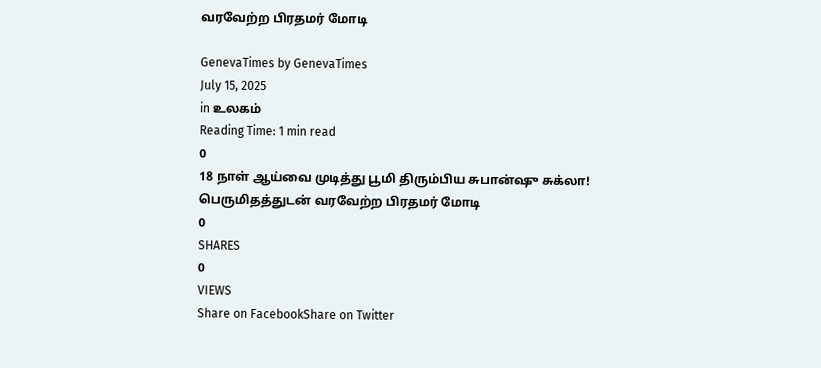வரவேற்ற பிரதமர் மோடி

GenevaTimes by GenevaTimes
July 15, 2025
in உலகம்
Reading Time: 1 min read
0
18 நாள் ஆய்வை முடித்து பூமி திரும்பிய சுபான்ஷு சுக்லா! பெருமிதத்துடன் வரவேற்ற பிரதமர் மோடி
0
SHARES
0
VIEWS
Share on FacebookShare on Twitter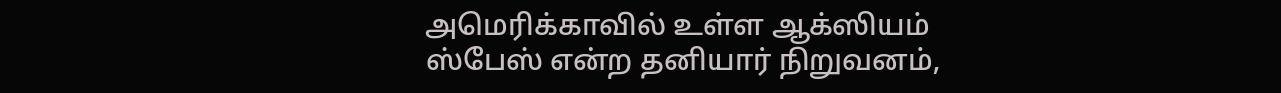அமெரிக்காவில் உள்ள ஆக்ஸியம் ஸ்பேஸ் என்ற தனியார் நிறுவனம்,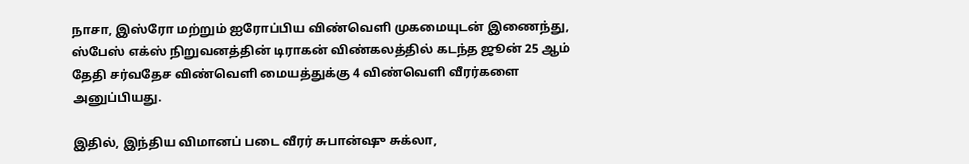நாசா, இஸ்ரோ மற்றும் ஐரோப்பிய விண்வெளி முகமையுடன் இணைந்து, ஸ்பேஸ் எக்ஸ் நிறுவனத்தின் டிராகன் விண்கலத்தில் கடந்த ஜூன் 25 ஆம் தேதி சர்வதேச விண்வெளி மையத்துக்கு 4 விண்வெளி வீரர்களை அனுப்பியது.

இதில், இந்திய விமானப் படை வீரர் சுபான்ஷு சுக்லா,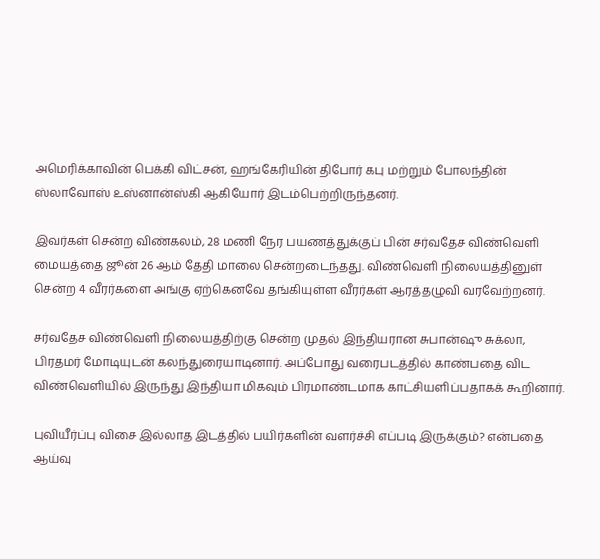அமெரிக்காவின் பெக்கி விட்சன், ஹங்கேரியின் திபோர் கபு மற்றும் போலந்தின் ஸ்லாவோஸ் உஸ்னான்ஸ்கி ஆகியோர் இடம்பெற்றிருந்தனர்.

இவர்கள் சென்ற விண்கலம், 28 மணி நேர பயணத்துக்குப் பின் சர்வதேச விண்வெளி மையத்தை ஜூன் 26 ஆம் தேதி மாலை சென்றடைந்தது. விண்வெளி நிலையத்தினுள் சென்ற 4 வீரர்களை அங்கு ஏற்கெனவே தங்கியுள்ள வீரர்கள் ஆரத்தழுவி வரவேற்றனர்.

சர்வதேச விண்வெளி நிலையத்திற்கு சென்ற முதல் இந்தியரான சுபான்ஷு சுக்லா, பிரதமர் மோடியுடன் கலந்துரையாடினார். அப்போது வரைபடத்தில் காண்பதை விட விண்வெளியில் இருந்து இந்தியா மிகவும் பிரமாண்டமாக காட்சியளிப்பதாகக் கூறினார்.

புவியீர்ப்பு விசை இல்லாத இடத்தில் பயிர்களின் வளர்ச்சி எப்படி இருக்கும்? என்பதை ஆய்வு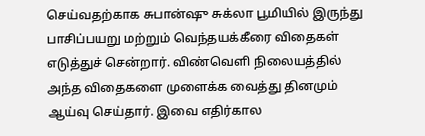செய்வதற்காக சுபான்ஷு சுக்லா பூமியில் இருந்து பாசிப்பயறு மற்றும் வெந்தயக்கீரை விதைகள் எடுத்துச் சென்றார். விண்வெளி நிலையத்தில் அந்த விதைகளை முளைக்க வைத்து தினமும் ஆய்வு செய்தார். இவை எதிர்கால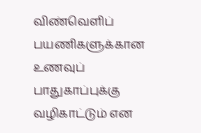விண்வெளிப் பயணிகளுக்கான உணவுப் பாதுகாப்புக்கு வழிகாட்டும் என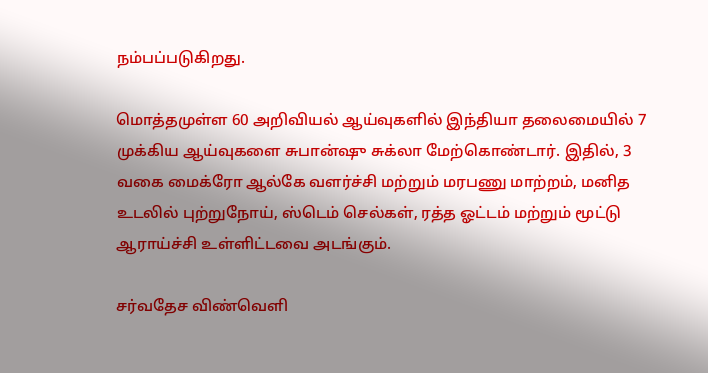நம்பப்படுகிறது.

மொத்தமுள்ள 60 அறிவியல் ஆய்வுகளில் இந்தியா தலைமையில் 7 முக்கிய ஆய்வுகளை சுபான்ஷு சுக்லா மேற்கொண்டார். இதில், 3 வகை மைக்ரோ ஆல்கே வளர்ச்சி மற்றும் மரபணு மாற்றம், மனித உடலில் புற்றுநோய், ஸ்டெம் செல்கள், ரத்த ஓட்டம் மற்றும் மூட்டு ஆராய்ச்சி உள்ளிட்டவை அடங்கும்.

சர்வதேச விண்வெளி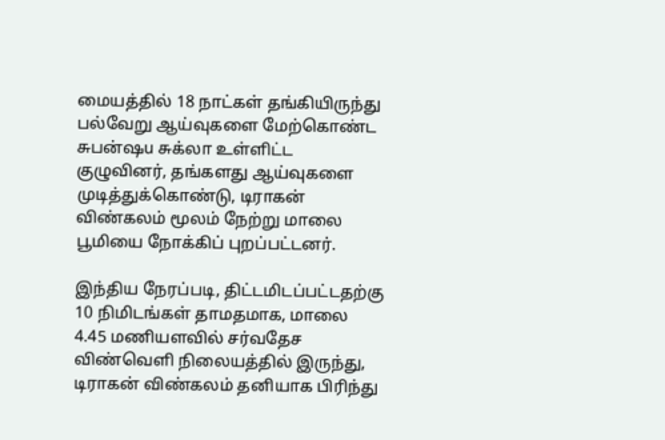மையத்தில் 18 நாட்கள் தங்கியிருந்து பல்வேறு ஆய்வுகளை மேற்கொண்ட சுபன்ஷu சுக்லா உள்ளிட்ட குழுவினர், தங்களது ஆய்வுகளை முடித்துக்கொண்டு, டிராகன் விண்கலம் மூலம் நேற்று மாலை பூமியை நோக்கிப் புறப்பட்டனர்.

இந்திய நேரப்படி, திட்டமிடப்பட்டதற்கு 10 நிமிடங்கள் தாமதமாக, மாலை 4.45 மணியளவில் சர்வதேச விண்வெளி நிலையத்தில் இருந்து, டிராகன் விண்கலம் தனியாக பிரிந்து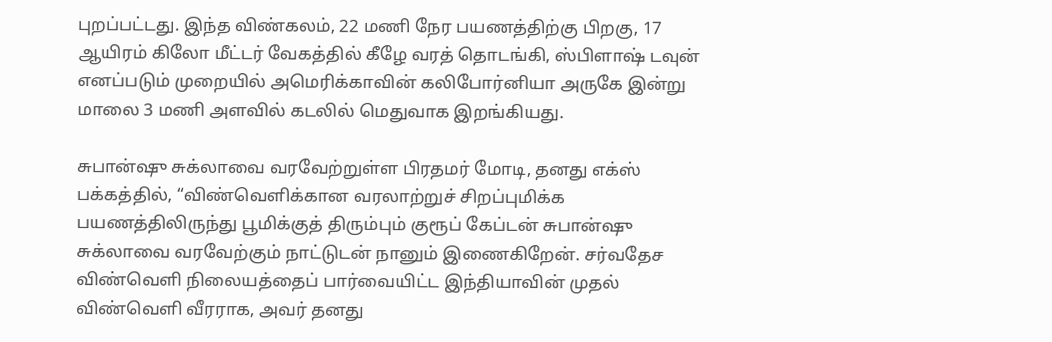புறப்பட்டது. இந்த விண்கலம், 22 மணி நேர பயணத்திற்கு பிறகு, 17 ஆயிரம் கிலோ மீட்டர் வேகத்தில் கீழே வரத் தொடங்கி, ஸ்பிளாஷ் டவுன் எனப்படும் முறையில் அமெரிக்காவின் கலிபோர்னியா அருகே இன்று மாலை 3 மணி அளவில் கடலில் மெதுவாக இறங்கியது.

சுபான்ஷு சுக்லாவை வரவேற்றுள்ள பிரதமர் மோடி, தனது எக்ஸ் பக்கத்தில், “விண்வெளிக்கான வரலாற்றுச் சிறப்புமிக்க பயணத்திலிருந்து பூமிக்குத் திரும்பும் குரூப் கேப்டன் சுபான்ஷு சுக்லாவை வரவேற்கும் நாட்டுடன் நானும் இணைகிறேன். சர்வதேச விண்வெளி நிலையத்தைப் பார்வையிட்ட இந்தியாவின் முதல் விண்வெளி வீரராக, அவர் தனது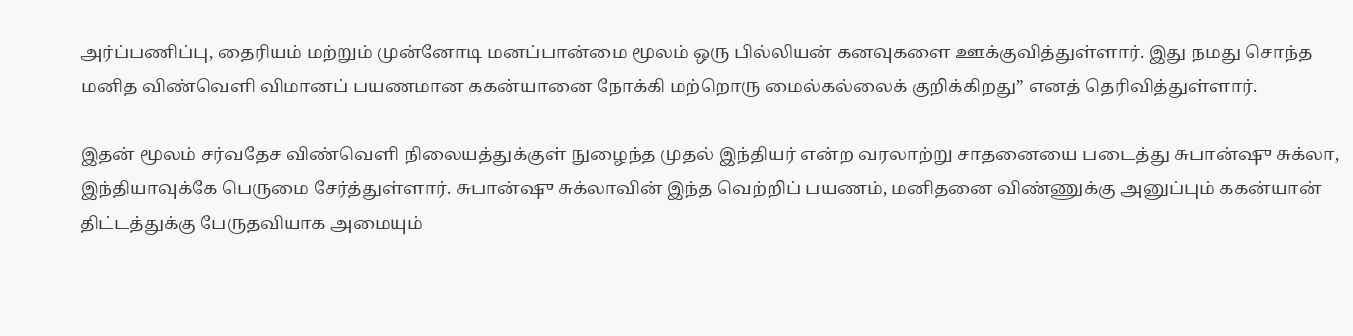அர்ப்பணிப்பு, தைரியம் மற்றும் முன்னோடி மனப்பான்மை மூலம் ஒரு பில்லியன் கனவுகளை ஊக்குவித்துள்ளார். இது நமது சொந்த மனித விண்வெளி விமானப் பயணமான ககன்யானை நோக்கி மற்றொரு மைல்கல்லைக் குறிக்கிறது” எனத் தெரிவித்துள்ளார்.

இதன் மூலம் சர்வதேச விண்வெளி நிலையத்துக்குள் நுழைந்த முதல் இந்தியர் என்ற வரலாற்று சாதனையை படைத்து சுபான்ஷு சுக்லா, இந்தியாவுக்கே பெருமை சேர்த்துள்ளார். சுபான்ஷு சுக்லாவின் இந்த வெற்றிப் பயணம், மனிதனை விண்ணுக்கு அனுப்பும் ககன்யான் திட்டத்துக்கு பேருதவியாக அமையும்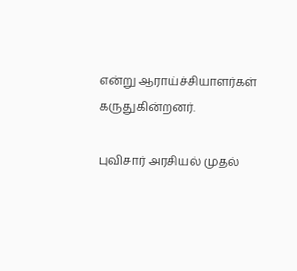என்று ஆராய்ச்சியாளர்கள் கருதுகின்றனர்.

புவிசார் அரசியல் முதல்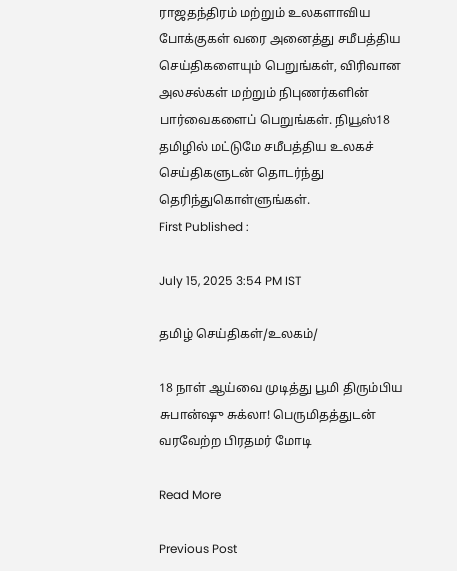ராஜதந்திரம் மற்றும் உலகளாவிய போக்குகள் வரை அனைத்து சமீபத்திய செய்திகளையும் பெறுங்கள், விரிவான அலசல்கள் மற்றும் நிபுணர்களின் பார்வைகளைப் பெறுங்கள். நியூஸ்18 தமிழில் மட்டுமே சமீபத்திய உலகச் செய்திகளுடன் தொடர்ந்து தெரிந்துகொள்ளுங்கள்.
First Published :

July 15, 2025 3:54 PM IST

தமிழ் செய்திகள்/உலகம்/

18 நாள் ஆய்வை முடித்து பூமி திரும்பிய சுபான்ஷு சுக்லா! பெருமிதத்துடன் வரவேற்ற பிரதமர் மோடி

Read More

Previous Post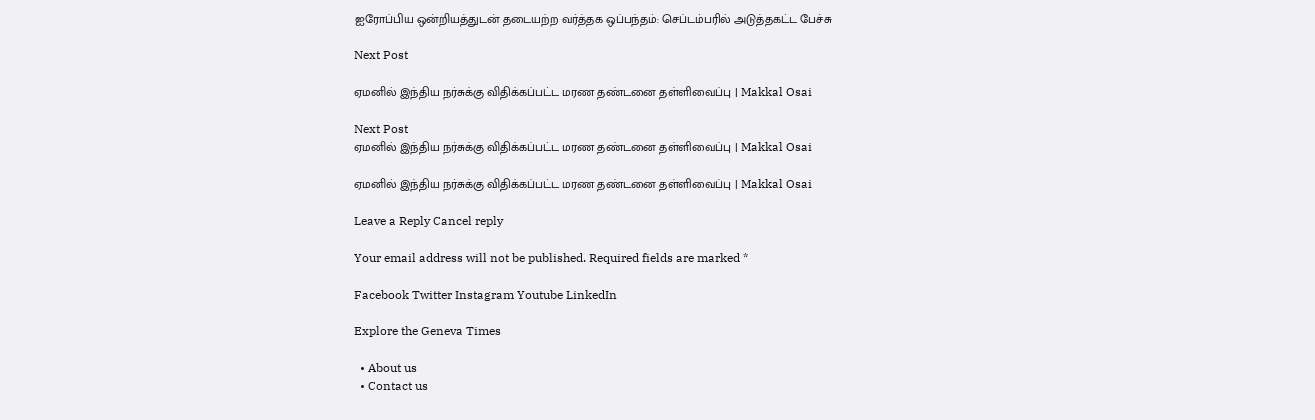ஐரோப்பிய ஒன்றியத்துடன் தடையற்ற வர்த்தக ஒப்பந்தம்: செப்டம்பரில் அடுத்தகட்ட பேச்சு

Next Post

ஏமனில் இந்திய நர்சுக்கு விதிக்கப்பட்ட மரண தண்டனை தள்ளிவைப்பு | Makkal Osai

Next Post
ஏமனில் இந்திய நர்சுக்கு விதிக்கப்பட்ட மரண தண்டனை தள்ளிவைப்பு | Makkal Osai

ஏமனில் இந்திய நர்சுக்கு விதிக்கப்பட்ட மரண தண்டனை தள்ளிவைப்பு | Makkal Osai

Leave a Reply Cancel reply

Your email address will not be published. Required fields are marked *

Facebook Twitter Instagram Youtube LinkedIn

Explore the Geneva Times

  • About us
  • Contact us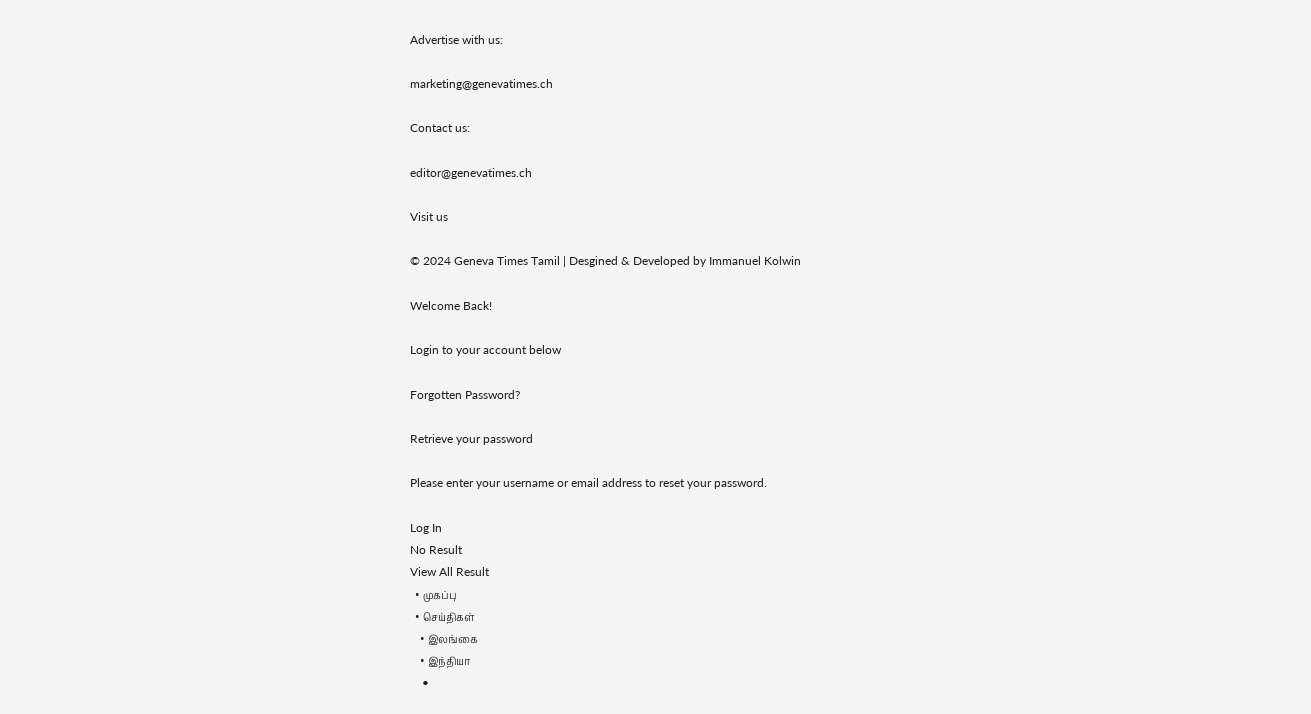Advertise with us:

marketing@genevatimes.ch

Contact us:

editor@genevatimes.ch

Visit us

© 2024 Geneva Times Tamil | Desgined & Developed by Immanuel Kolwin

Welcome Back!

Login to your account below

Forgotten Password?

Retrieve your password

Please enter your username or email address to reset your password.

Log In
No Result
View All Result
  • முகப்பு
  • செய்திகள்
    • இலங்கை
    • இந்தியா
    •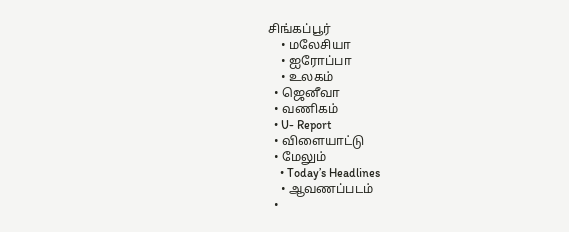சிங்கப்பூர்
    • மலேசியா
    • ஐரோப்பா
    • உலகம்
  • ஜெனீவா
  • வணிகம்
  • U- Report
  • விளையாட்டு
  • மேலும்
    • Today’s Headlines
    • ஆவணப்படம்
  •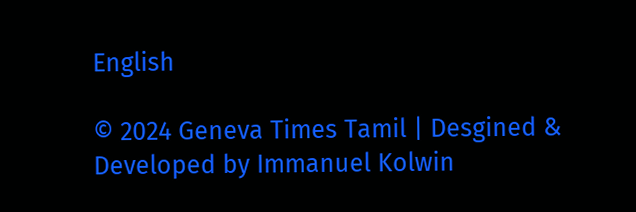English

© 2024 Geneva Times Tamil | Desgined & Developed by Immanuel Kolwin